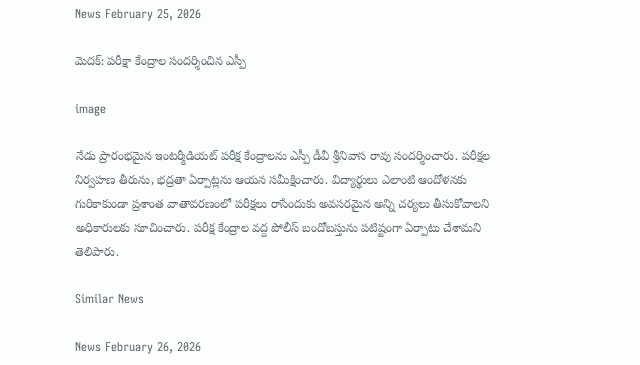News February 25, 2026

మెదక్: పరీక్షా కేంద్రాల సందర్శించిన ఎస్పీ

image

నేడు ప్రారంభమైన ఇంటర్మీడియట్ పరీక్ష కేంద్రాలను ఎస్పీ డీవీ శ్రీనివాస రావు సందర్శించారు. పరీక్షల నిర్వహణ తీరును, భద్రతా ఏర్పాట్లను ఆయన సమీక్షించారు. విద్యార్థులు ఎలాంటి ఆందోళనకు గురికాకుండా ప్రశాంత వాతావరణంలో పరీక్షలు రాసేందుకు అవసరమైన అన్ని చర్యలు తీసుకోవాలని అధికారులకు సూచించారు. పరీక్ష కేంద్రాల వద్ద పోలీస్ బందోబస్తును పటిష్టంగా ఏర్పాటు చేశామని తెలిపారు.

Similar News

News February 26, 2026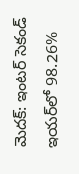మెదక్: ఇంటర్ సెకండ్ ఇయర్‌లో 98.26%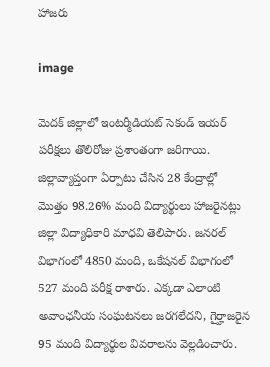హాజరు

image

మెదక్ జిల్లాలో ఇంటర్మీడియట్ సెకండ్ ఇయర్ పరీక్షలు తొలిరోజు ప్రశాంతంగా జరిగాయి. జిల్లావ్యాప్తంగా ఏర్పాటు చేసిన 28 కేంద్రాల్లో మొత్తం 98.26% మంది విద్యార్థులు హాజరైనట్లు జిల్లా విద్యాధికారి మాధవి తెలిపారు. జనరల్ విభాగంలో 4850 మంది, ఒకేషనల్ విభాగంలో 527 మంది పరీక్ష రాశారు. ఎక్కడా ఎలాంటి అవాంఛనీయ సంఘటనలు జరగలేదని, గైర్హాజరైన 95 మంది విద్యార్థుల వివరాలను వెల్లడించారు.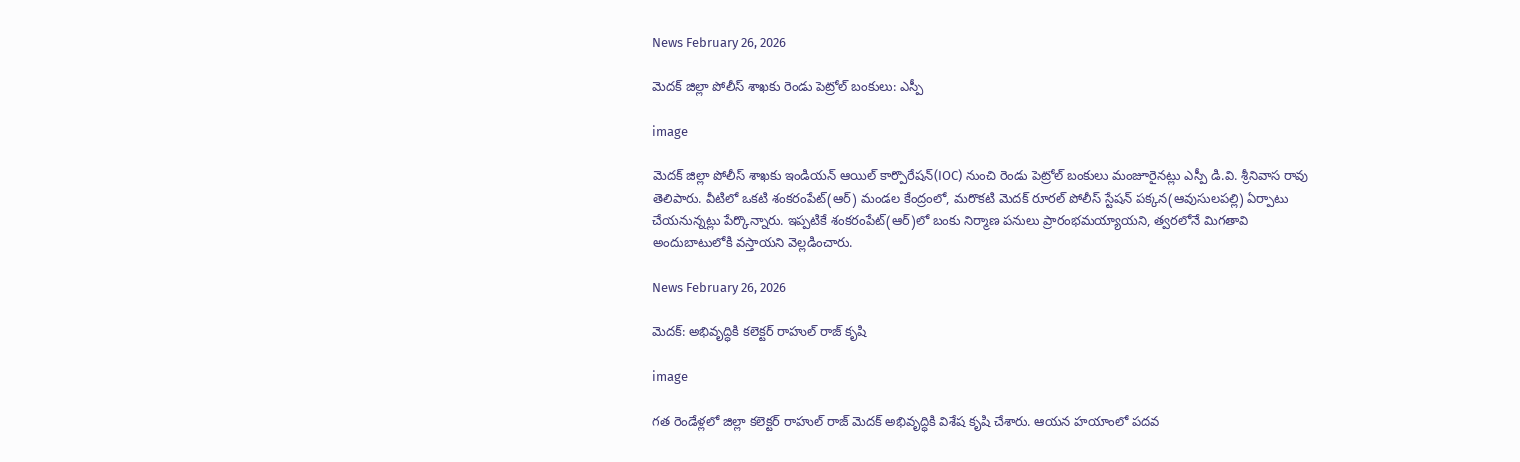News February 26, 2026

మెదక్ జిల్లా పోలీస్ శాఖకు రెండు పెట్రోల్ బంకులు: ఎస్పీ

image

మెదక్ జిల్లా పోలీస్ శాఖకు ఇండియన్ ఆయిల్ కార్పొరేషన్(IOC) నుంచి రెండు పెట్రోల్ బంకులు మంజూరైనట్లు ఎస్పీ డి.వి. శ్రీనివాస రావు తెలిపారు. వీటిలో ఒకటి శంకరంపేట్(ఆర్) మండల కేంద్రంలో, మరొకటి మెదక్ రూరల్ పోలీస్ స్టేషన్ పక్కన(ఆవుసులపల్లి) ఏర్పాటు చేయనున్నట్లు పేర్కొన్నారు. ఇప్పటికే శంకరంపేట్(ఆర్)లో బంకు నిర్మాణ పనులు ప్రారంభమయ్యాయని, త్వరలోనే మిగతావి అందుబాటులోకి వస్తాయని వెల్లడించారు.

News February 26, 2026

మెదక్: అభివృద్ధికి కలెక్టర్ రాహుల్ రాజ్ కృషి

image

గత రెండేళ్లలో జిల్లా కలెక్టర్ రాహుల్ రాజ్ మెదక్ అభివృద్ధికి విశేష కృషి చేశారు. ఆయన హయాంలో పదవ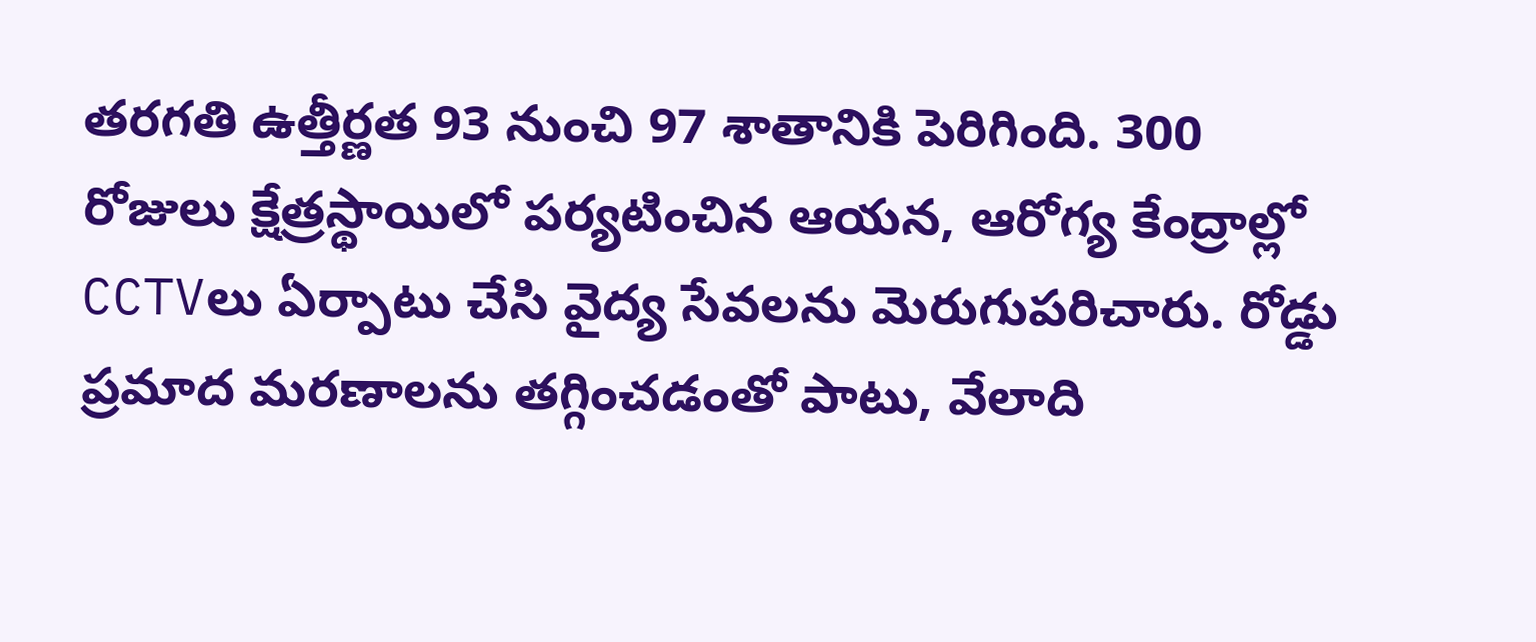తరగతి ఉత్తీర్ణత 93 నుంచి 97 శాతానికి పెరిగింది. 300 రోజులు క్షేత్రస్థాయిలో పర్యటించిన ఆయన, ఆరోగ్య కేంద్రాల్లో CCTVలు ఏర్పాటు చేసి వైద్య సేవలను మెరుగుపరిచారు. రోడ్డు ప్రమాద మరణాలను తగ్గించడంతో పాటు, వేలాది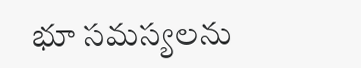భూ సమస్యలను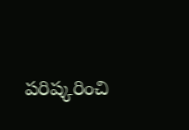పరిష్కరించి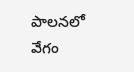పాలనలో వేగం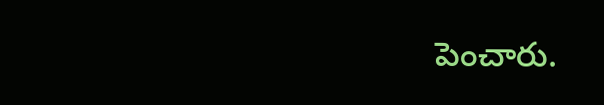పెంచారు.